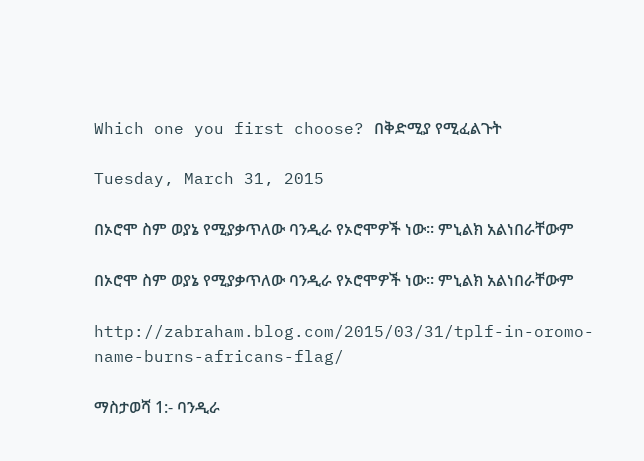Which one you first choose? በቅድሚያ የሚፈልጉት

Tuesday, March 31, 2015

በኦሮሞ ስም ወያኔ የሚያቃጥለው ባንዲራ የኦሮሞዎች ነው። ምኒልክ አልነበራቸውም

በኦሮሞ ስም ወያኔ የሚያቃጥለው ባንዲራ የኦሮሞዎች ነው። ምኒልክ አልነበራቸውም

http://zabraham.blog.com/2015/03/31/tplf-in-oromo-name-burns-africans-flag/

ማስታወሻ 1:- ባንዲራ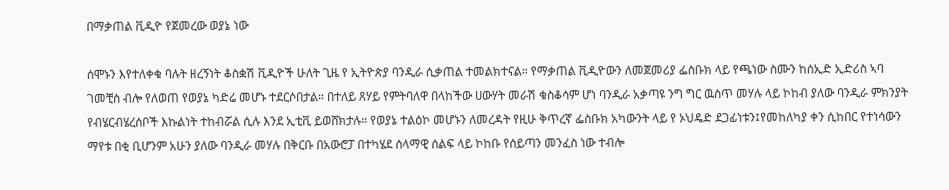በማቃጠል ቪዲዮ የጀመረው ወያኔ ነው

ሰሞኑን እየተለቀቁ ባሉት ዘረኝነት ቆስቋሽ ቪዲዮች ሁለት ጊዜ የ ኢትዮጵያ ባንዲራ ሲቃጠል ተመልክተናል። የማቃጠል ቪዲዮውን ለመጀመሪያ ፌስቡክ ላይ የጫነው ስሙን ከሰኢድ ኢድሪስ ኣባ ገመቺስ ብሎ የለወጠ የወያኔ ካድሬ መሆኑ ተደርሶበታል። በተለይ ጸሃይ የምትባለዋ በላከችው ሀውሃት መራሽ ቁስቆሳም ሆነ ባንዲራ አቃጣዩ ንግ ግር ዉስጥ መሃሉ ላይ ኮከብ ያለው ባንዲራ ምክንያት የብሄርብሄረሰቦች እኩልነት ተከብሯል ሲሉ እንደ ኢቲቪ ይወሸክታሉ። የወያኔ ተልዕኮ መሆኑን ለመረዳት የዚሁ ቅጥረኛ ፌስቡክ አካውንት ላይ የ ኦህዴድ ደጋፊነቱን፤የመከለካያ ቀን ሲከበር የተነሳውን ማየቱ በቂ ቢሆንም አሁን ያለው ባንዲራ መሃሉ በቅርቡ በአውሮፓ በተካሄደ ሰላማዊ ሰልፍ ላይ ኮከቡ የሰይጣን መንፈስ ነው ተብሎ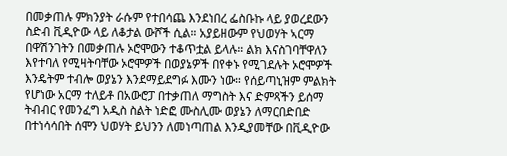በመቃጠሉ ምክንያት ራሱም የተበሳጨ እንደነበረ ፌስቡኩ ላይ ያወረደውን ስድብ ቪዲዮው ላይ ለቆታል ውሾች ሲል። አያይዘውም የህወሃት ኣርማ በዋሽንገትን በመቃጠሉ ኦሮሞውን ተቆጥቷል ይላሉ። ልክ እናስገባቸዋለን እየተባለ የሚዛትባቸው ኦሮሞዎች በወያኔዎች በየቀኑ የሚገደሉት ኦሮሞዎች እንዴትም ተብሎ ወያኔን እንደማይደግፉ እሙን ነው። የሰይጣኒዝም ምልክት የሆነው አርማ ተለይቶ በአውሮፓ በተቃጠለ ማግስት እና ድምጻችን ይሰማ ትብብር የመንፈግ አዲስ ስልት ነድፎ ሙስሊሙ ወያኔን ለማርበድበድ በተነሳሳበት ሰሞን ህወሃት ይህንን ለመነጣጠል እንዲያመቸው በቪዲዮው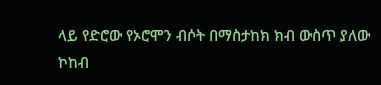ላይ የድሮው የኦሮሞን ብሶት በማስታከክ ክብ ውስጥ ያለው ኮከብ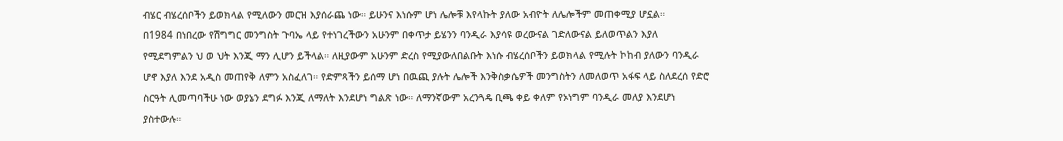ብሄር ብሄረሰቦችን ይወክላል የሚለውን መርዝ እያሰራጨ ነው። ይሁንና እነሱም ሆነ ሌሎቹ እየላኩት ያለው አብዮት ለሌሎችም መጠቀሚያ ሆኗል።
በ1984 በነበረው የሽግግር መንግስት ጉባኤ ላይ የተነገረችውን አሁንም በቀጥታ ይሄንን ባንዲራ እያሳዩ ወረውናል ገድለውናል ይለወጥልን እያለ የሚደግምልን ህ ወ ህት እንጂ ማን ሊሆን ይችላል። ለዚያውም አሁንም ድረስ የሚያውለበልቡት እነሱ ብሄረሰቦችን ይወክላል የሚሉት ኮከብ ያለውን ባንዲራ ሆኖ እያለ እንደ አዲስ መጠየቅ ለምን አስፈለገ። የድምጻችን ይሰማ ሆነ በዉጪ ያሉት ሌሎች እንቅስቃሴዎች መንግስትን ለመለወጥ አፋፍ ላይ ስለደረሰ የድሮ ስርዓት ሊመጣባችሁ ነው ወያኔን ደግፉ እንጂ ለማለት እንደሆነ ግልጽ ነው። ለማንኛውም አረንጓዴ ቢጫ ቀይ ቀለም የኦነግም ባንዲራ መለያ እንደሆነ ያስተውሉ።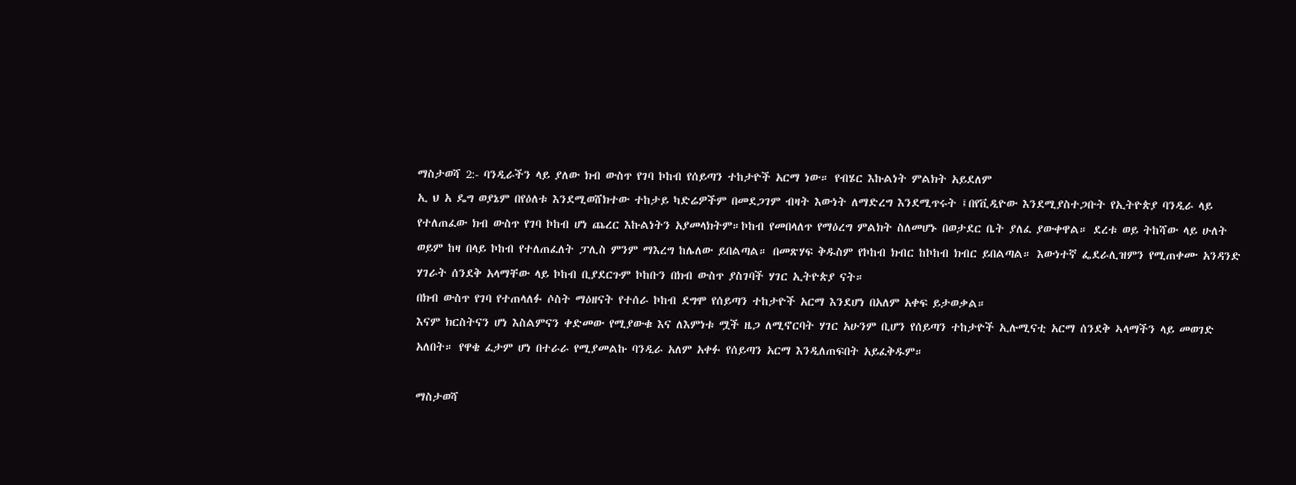ማስታወሻ 2:- ባንዲራችን ላይ ያለው ክብ ውስጥ የገባ ኮከብ የሰይጣን ተከታዮች አርማ ነው። የብሄር እኩልነት ምልክት አይደለም
ኢ ህ አ ዴግ ወያኔም በየዕለቱ እንደሚወሸክተው ተከታይ ካድሬዎችም በመደጋገም ብዛት እውነት ለማድረግ እንደሚጥሩት ፤በየቪዲዮው እንደሚያስተጋቡት የኢትዮጵያ ባንዲራ ላይ የተለጠፈው ክብ ውስጥ የገባ ኮከብ ሆነ ጨረር እኩልነትን አያመላክትም።ኮከብ የመበላለጥ የማዕረግ ምልክት ስለመሆኑ በወታደር ቤት ያለፈ ያውቀዋል። ደረቱ ወይ ትከሻው ላይ ሁለት ወይም ከዛ በላይ ኮከብ የተለጠፈለት ፓሊስ ምንም ማእረግ ከሌለው ይበልጣል። በመጽሃፍ ቅዱስም የኮከብ ክብር ከኮከብ ክብር ይበልጣል። እውነተኛ ፌደራሊዝምን የሚጠቀሙ አንዳንድ ሃገራት ሰንደቅ አላማቸው ላይ ኮከብ ቢያደርጉም ኮከቡን በክብ ውስጥ ያስገባች ሃገር ኢትዮጵያ ናት።
በክብ ውስጥ የገባ የተጠላለፉ ሶስት ማዕዘናት የተሰራ ኮከብ ደግሞ የሰይጣን ተከታዮች አርማ እንደሆነ በአለም አቀፍ ይታወቃል።
እናም ክርስትናን ሆነ እስልምናን ቀድመው የሚያውቁ እና ለእምነቱ ሟች ዜጋ ለሚኖርባት ሃገር አሁንም ቢሆን የሰይጣን ተከታዮች ኢሉሚናቲ አርማ ሰንደቅ ኣላማችን ላይ መወገድ አለበት። የዋቄ ፈታም ሆነ በተራራ የሚያመልኩ ባንዲራ አለም አቀፉ የሰይጣን አርማ እንዲለጠፍበት አይፈቅዱም።

ማስታወሻ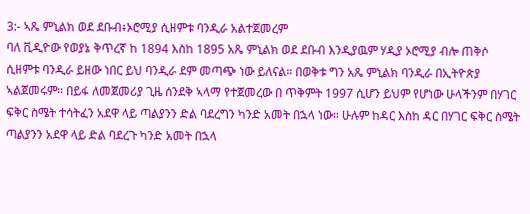3:- ኣጼ ምኒልክ ወደ ደቡብ፥ኦሮሚያ ሲዘምቱ ባንዲራ አልተጀመረም
ባለ ቪዲዮው የወያኔ ቅጥረኛ ከ 1894 እስከ 1895 አጼ ምኒልክ ወደ ደቡብ እንዲያዉም ሃዲያ ኦሮሚያ ብሎ ጠቅሶ ሲዘምቱ ባንዲራ ይዘው ነበር ይህ ባንዲራ ደም መጣጭ ነው ይለናል። በወቅቱ ግን አጼ ምኒልክ ባንዲራ በኢትዮጵያ ኣልጀመሩም። በይፋ ለመጀመሪያ ጊዜ ሰንደቅ ኣላማ የተጀመረው በ ጥቅምት 1997 ሲሆን ይህም የሆነው ሁላችንም በሃገር ፍቅር ስሜት ተሳትፈን አደዋ ላይ ጣልያንን ድል ባደረግን ካንድ አመት በኋላ ነው። ሁሉም ከዳር እስከ ዳር በሃገር ፍቅር ስሜት ጣልያንን አደዋ ላይ ድል ባደረጉ ካንድ አመት በኋላ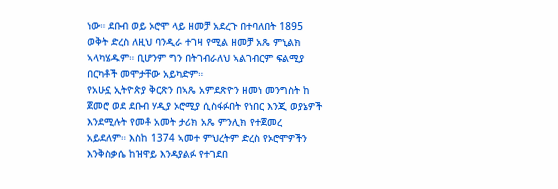ነው። ደቡብ ወይ ኦሮሞ ላይ ዘመቻ አደረጉ በተባለበት 1895 ወቅት ድረስ ለዚህ ባንዲራ ተገዛ የሚል ዘመቻ አጼ ምኒልክ ኣላካሄዱም። ቢሆንም ግን በትገብራለህ ኣልገብርም ፍልሚያ በርካቶች መሞታቸው አይካድም።
የአሁኗ ኢትዮጵያ ቅርጽን በኣጼ አምደጽዮን ዘመነ መንግስት ከ ጀመሮ ወደ ደቡብ ሃዲያ ኦሮሚያ ሲስፋፉበት የነበር እንጂ ወያኔዎች እንደሚሉት የመቶ አመት ታሪክ አጼ ምንሊክ የተጀመረ አይደለም። እስከ 1374 ኣመተ ምህረትም ድረስ የኦሮሞዎችን እንቅስቃሴ ከዝዋይ እንዳያልፉ የተገደበ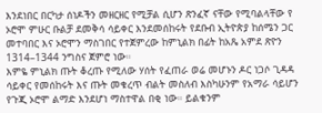እንደነበር በርካታ ሰነዶችን መዘርዘር የሚቻል ሲሆን ጽንፈኛ ናቸው የሚባልላቸው የ ኦሮሞ ምሁር ቡልቻ ደመቅሳ ሳይቀር እንደመሰከሩት የደቡብ ኢትዮጵያ ከሰሜን ጋር መተባበር እና ኦሮሞን ማስገበር የተጀምረው ከምኒልክ በፊት ከአጼ አምደ ጽዮን 1314–1344 ንግስና ጀምሮ ነው።
እምዬ ምኒልክ ጡት ቆረጡ የሚለው ሃሰት የፈጠራ ወሬ መሆኑን ዶር ነጋሶ ጊዳዳ ሳይቀር የመሰከሩት እና ጡት መቁረጥ ብልት መስለብ እስካሁንም የአማራ ሳይሆን የጉጂ ኦሮሞ ልማድ እንደሆነ ማስተዋል በቂ ነው። ይልቁንም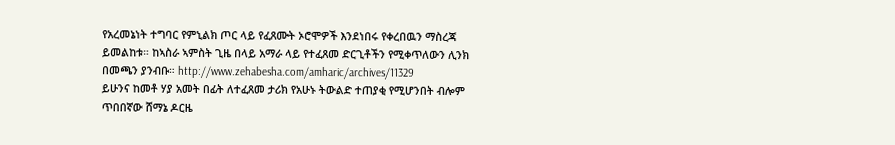የአረመኔነት ተግባር የምኒልክ ጦር ላይ የፈጸሙት ኦሮሞዎች እንደነበሩ የቀረበዉን ማስረጃ ይመልከቱ። ከኣስራ ኣምስት ጊዜ በላይ አማራ ላይ የተፈጸመ ድርጊቶችን የሚቀጥለውን ሊንክ በመጫን ያንብቡ። http://www.zehabesha.com/amharic/archives/11329
ይሁንና ከመቶ ሃያ አመት በፊት ለተፈጸመ ታሪክ የአሁኑ ትውልድ ተጠያቂ የሚሆንበት ብሎም ጥበበኛው ሸማኔ ዶርዜ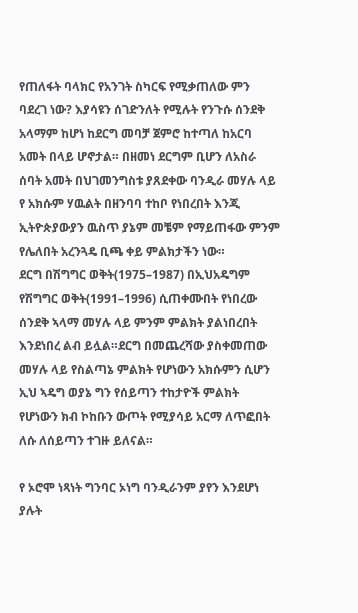የጠለፋት ባላክር የአንገት ስካርፍ የሚቃጠለው ምን ባደረገ ነው? እያሳዩን ሰገድንለት የሚሉት የንጉሱ ሰንደቅ አላማም ከሆነ ከደርግ መባቻ ጀምሮ ከተጣለ ከአርባ አመት በላይ ሆኖታል። በዘመነ ደርግም ቢሆን ለአስራ ሰባት አመት በህገመንግስቱ ያጸደቀው ባንዲራ መሃሉ ላይ የ አክሱም ሃዉልት በዘንባባ ተከቦ የነበረበት እንጂ ኢትዮጵያውያን ዉስጥ ያኔም መቼም የማይጠፋው ምንም የሌለበት አረንጓዴ ቢጫ ቀይ ምልክታችን ነው።
ደርግ በሽግግር ወቅት(1975–1987) በኢህአዴግም የሽግግር ወቅት(1991–1996) ሲጠቀሙበት የነበረው ሰንደቅ ኣላማ መሃሉ ላይ ምንም ምልክት ያልነበረበት እንደነበረ ልብ ይሏል።ደርግ በመጨረሻው ያስቀመጠው መሃሉ ላይ የስልጣኔ ምልክት የሆነውን አክሱምን ሲሆን ኢህ ኣዴግ ወያኔ ግን የሰይጣን ተከታዮች ምልክት የሆነውን ክብ ኮከቡን ውጦት የሚያሳይ አርማ ለጥፎበት ለሱ ለሰይጣን ተገዙ ይለናል።

የ ኦሮሞ ነጻነት ግንባር ኦነግ ባንዲራንም ያየን እንደሆነ ያሉት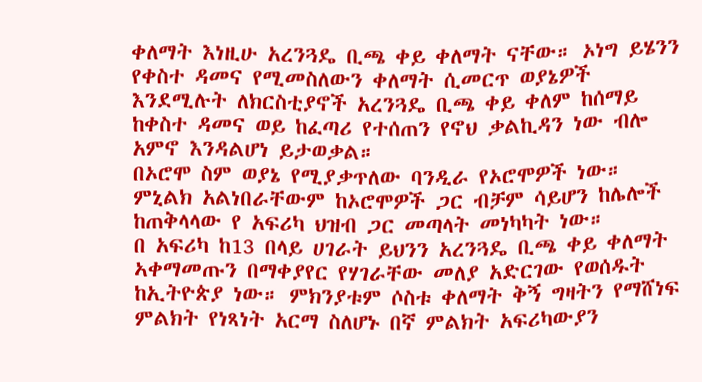ቀለማት እነዚሁ አረንጓዴ ቢጫ ቀይ ቀለማት ናቸው። ኦነግ ይሄንን የቀስተ ዳመና የሚመስለውን ቀለማት ሲመርጥ ወያኔዎች እንደሚሉት ለክርስቲያኖች አረንጓዴ ቢጫ ቀይ ቀለም ከሰማይ ከቀስተ ዳመና ወይ ከፈጣሪ የተሰጠን የኖህ ቃልኪዳን ነው ብሎ አምኖ እንዳልሆነ ይታወቃል።
በኦሮሞ ስም ወያኔ የሚያቃጥለው ባንዲራ የኦሮሞዎች ነው። ምኒልክ አልነበራቸውም ከኦሮሞዎች ጋር ብቻም ሳይሆን ከሌሎች ከጠቅላላው የ አፍሪካ ህዝብ ጋር መጣላት መነካካት ነው።
በ አፍሪካ ከ13 በላይ ሀገራት ይህንን አረንጓዴ ቢጫ ቀይ ቀለማት ኣቀማመጡን በማቀያየር የሃገራቸው መለያ አድርገው የወሰዱት ከኢትዮጵያ ነው። ምክንያቱም ሶስቱ ቀለማት ቅኝ ግዛትን የማሸነፍ ምልክት የነጻነት አርማ ስለሆኑ በኛ ምልክት አፍሪካውያን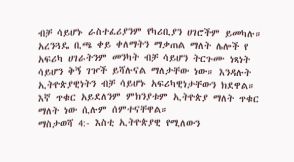ብቻ ሳይሆኑ ራስተፈሪያንም የካሪቢያን ሀገሮችም ይመካሉ።
አረንጓዴ ቢጫ ቀይ ቀለማትን ማቃጠል ማለት ሌሎች የ አፍሪካ ሀገራትንም መንካት ብቻ ሳይሆን ትርጉሙ ነጻነት ሳይሆን ቅኝ ገዦች ይሻሉናል ማለታቸው ነው። እንዳሉት ኢትዮጵያዊነትን ብቻ ሳይሆኑ አፍሪካዊነታቸውን ክደዋል። እኛ ጥቁር አይደለንም ምክንያቱም ኢትዮጵያ ማለት ጥቁር ማለት ነው ሲሉም ሰምተናቸዋል።
ማስታወሻ 4:- እስቲ ኢትዮጵያዊ የሚለውን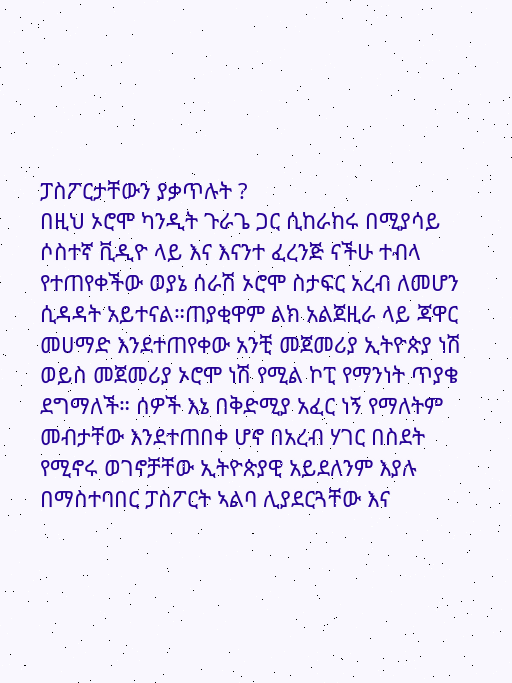ፓስፖርታቸውን ያቃጥሉት ?
በዚህ ኦሮሞ ካንዲት ጉራጌ ጋር ሲከራከሩ በሚያሳይ ሶስተኛ ቪዲዮ ላይ እና እናንተ ፈረንጅ ናችሁ ተብላ የተጠየቀችው ወያኔ ሰራሽ ኦሮሞ ስታፍር አረብ ለመሆን ሲዳዳት አይተናል።ጠያቂዋም ልክ አልጀዚራ ላይ ጃዋር መሀማድ እንደተጠየቀው አንቺ መጀመሪያ ኢትዮጵያ ነሽ ወይስ መጀመሪያ ኦሮሞ ነሽ የሚል ኮፒ የማንነት ጥያቄ ደግማለች። ሰዎች እኔ በቅድሚያ አፈር ነኝ የማለትም መብታቸው እንደተጠበቀ ሆኖ በአረብ ሃገር በስደት የሚኖሩ ወገኖቻቸው ኢትዮጵያዊ አይደለንም እያሉ በማስተባበር ፓስፖርት ኣልባ ሊያደርጓቸው እና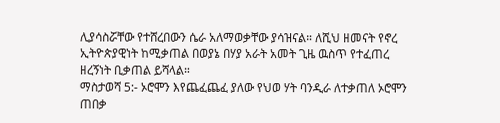ሊያሳስሯቸው የተሸረበውን ሴራ አለማወቃቸው ያሳዝናል። ለሺህ ዘመናት የኖረ ኢትዮጵያዊነት ከሚቃጠል በወያኔ በሃያ አራት አመት ጊዜ ዉስጥ የተፈጠረ ዘረኝነት ቢቃጠል ይሻላል።
ማስታወሻ 5:- ኦሮሞን እየጨፈጨፈ ያለው የህወ ሃት ባንዲራ ለተቃጠለ ኦሮሞን ጠበቃ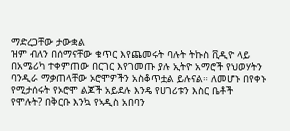ማድረጋቸው ታውቋል
ዝም ብለን በሰማናቸው ቁጥር እየጨመሩት ባሉት ትኩስ ቪዲዮ ላይ በአሜሪካ ተቀምጠው በርገር እየገመጡ ያሉ ኢትዮ አማሮች የህወሃትን ባንዲራ ማቃጠላቸው ኦሮሞዎችን አስቆጥቷል ይሉናል። ለመሆኑ በየቀኑ የሚታሰሩት የኦሮሞ ልጆች አይደሉ እንዴ የሀገሪቱን እስር ቤቶች የሞሉት? በቅርቡ እንኳ የኣዲስ አበባን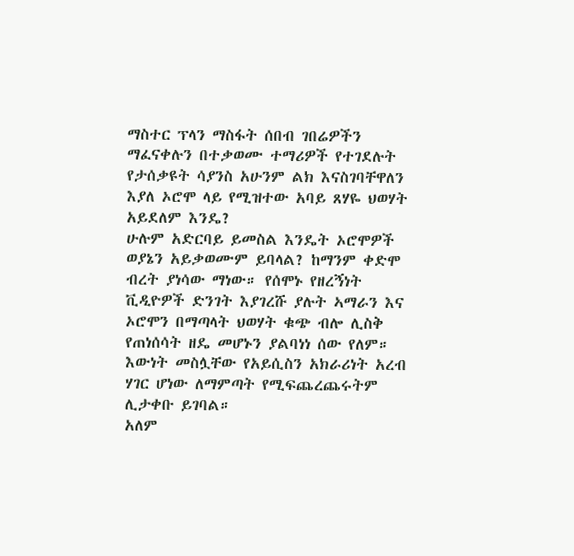ማስተር ፕላን ማስፋት ሰበብ ገበሬዎችን ማፈናቀሉን በተቃወሙ ተማሪዎች የተገደሉት የታሰቃዩት ሳያንስ አሁንም ልክ እናስገባቸዋለን እያለ ኦሮሞ ላይ የሚዝተው አባይ ጸሃዬ ህወሃት አይደለም እንዴ?
ሁሉም አድርባይ ይመስል እንዴት ኦሮሞዎች ወያኔን አይቃወሙም ይባላል? ከማንም ቀድሞ ብረት ያነሳው ማነው። የሰሞኑ የዘረኝነት ቪዲዮዎች ድንገት እያገረሹ ያሉት ኣማራን እና ኦሮሞን በማጣላት ህወሃት ቁጭ ብሎ ሊስቅ የጠነሰሳት ዘዴ መሆኑን ያልባነነ ሰው የለም። እውነት መስሏቸው የአይሲስን አክራሪነት አረብ ሃገር ሆነው ለማምጣት የሚፍጨረጨሩትም ሊታቀቡ ይገባል።
አለም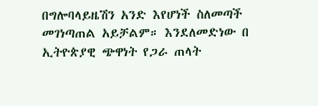በግሎባላይዜሽን አንድ እየሆነች ስለመጣች መገነጣጠል አይቻልም። እንደለመድነው በ ኢትዮጵያዊ ጭዋነት የጋራ ጠላት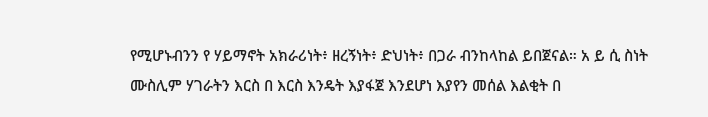የሚሆኑብንን የ ሃይማኖት አክራሪነት፥ ዘረኝነት፥ ድህነት፥ በጋራ ብንከላከል ይበጀናል። አ ይ ሲ ስነት ሙስሊም ሃገራትን እርስ በ እርስ እንዴት እያፋጀ እንደሆነ እያየን መሰል እልቂት በ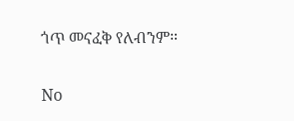ጎጥ መናፈቅ የለብንም።

No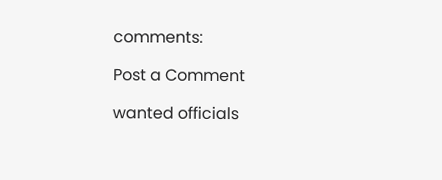comments:

Post a Comment

wanted officials